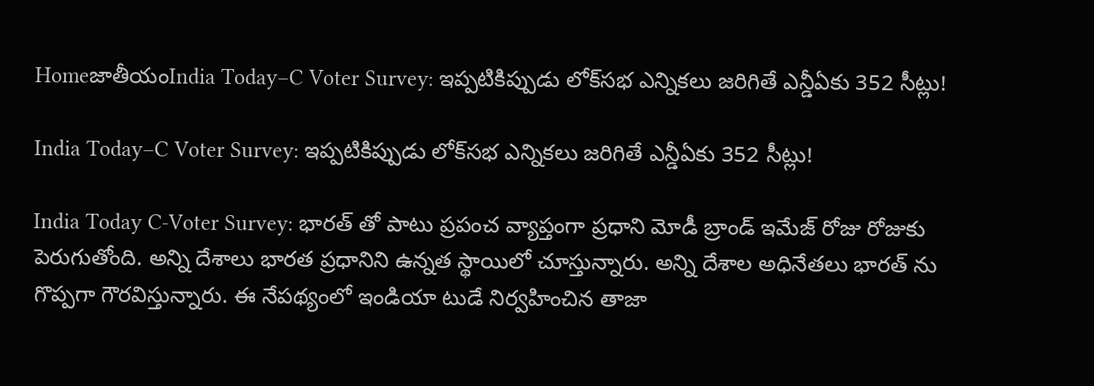HomeజాతీయంIndia Today–C Voter Survey: ఇప్పటికిప్పుడు లోక్‌సభ ఎన్నికలు జరిగితే ఎన్డీఏకు 352 సీట్లు!

India Today–C Voter Survey: ఇప్పటికిప్పుడు లోక్‌సభ ఎన్నికలు జరిగితే ఎన్డీఏకు 352 సీట్లు!

India Today C-Voter Survey: భారత్ తో పాటు ప్రపంచ వ్యాప్తంగా ప్రధాని మోడీ బ్రాండ్ ఇమేజ్ రోజు రోజుకు పెరుగుతోంది. అన్ని దేశాలు భారత ప్రధానిని ఉన్నత స్థాయిలో చూస్తున్నారు. అన్ని దేశాల అధినేతలు భారత్ ను గొప్పగా గౌరవిస్తున్నారు. ఈ నేపథ్యంలో ఇండియా టుడే నిర్వహించిన తాజా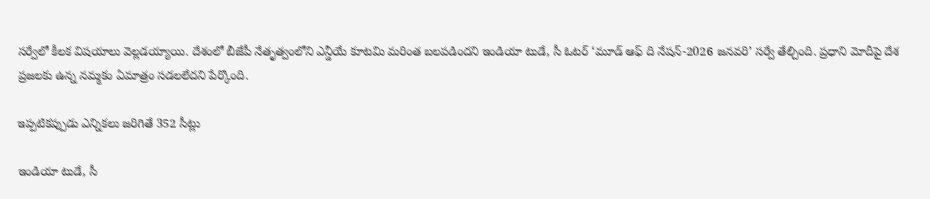సర్వేలో కీలక విషయాలు వెల్లడయ్యాయి. దేశంలో బీజేపీ నేతృత్వంలోని ఎన్డీయే కూటమి మరింత బలపడిందని ఇండియా టుడే, సీ ఓటర్‌ ‘మూడ్‌ ఆఫ్‌ ది నేషన్‌-2026 జనవరి’ సర్వే తేల్చింది. ప్రధాని మోదీపై దేశ ప్రజలకు ఉన్న నమ్మకం ఏమాత్రం సడలలేదని పేర్కొంది.

ఇప్పటికప్పుడు ఎన్నికలు జరిగితే 352 సీట్లు

ఇండియా టుడే, సీ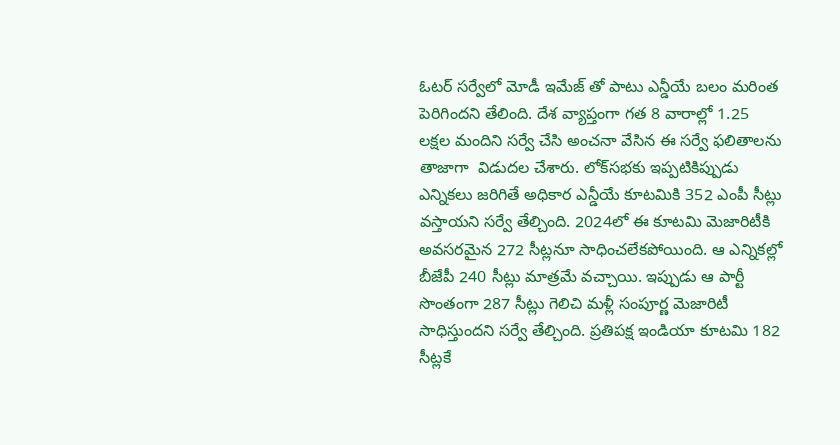ఓటర్‌ సర్వేలో మోడీ ఇమేజ్ తో పాటు ఎన్డీయే బలం మరింత పెరిగిందని తేలింది. దేశ వ్యాప్తంగా గత 8 వారాల్లో 1.25 లక్షల మందిని సర్వే చేసి అంచనా వేసిన ఈ సర్వే ఫలితాలను తాజాగా  విడుదల చేశారు. లోక్‌సభకు ఇప్పటికిప్పుడు ఎన్నికలు జరిగితే అధికార ఎన్డీయే కూటమికి 352 ఎంపీ సీట్లు వస్తాయని సర్వే తేల్చింది. 2024లో ఈ కూటమి మెజారిటీకి అవసరమైన 272 సీట్లనూ సాధించలేకపోయింది. ఆ ఎన్నికల్లో బీజేపీ 240 సీట్లు మాత్రమే వచ్చాయి. ఇప్పుడు ఆ పార్టీ సొంతంగా 287 సీట్లు గెలిచి మళ్లీ సంపూర్ణ మెజారిటీ సాధిస్తుందని సర్వే తేల్చింది. ప్రతిపక్ష ఇండియా కూటమి 182 సీట్లకే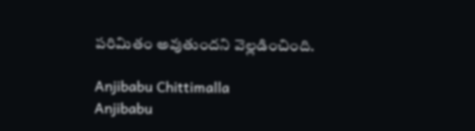పరిమితం అవుతుందని వెల్లడించింది.

Anjibabu Chittimalla
Anjibabu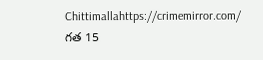Chittimallahttps://crimemirror.com/
గత 15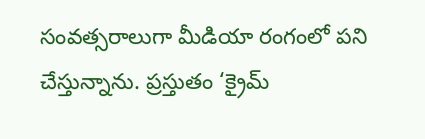సంవత్సరాలుగా మీడియా రంగంలో పని చేస్తున్నాను. ప్రస్తుతం ‘క్రైమ్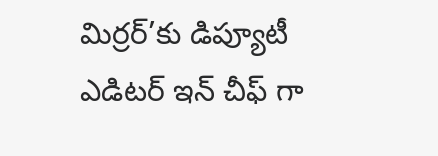మిర్రర్’కు డిప్యూటీ ఎడిటర్ ఇన్ చీఫ్ గా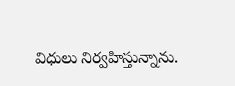విధులు నిర్వహిస్తున్నాను.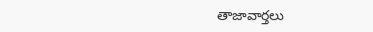తాజావార్తలు